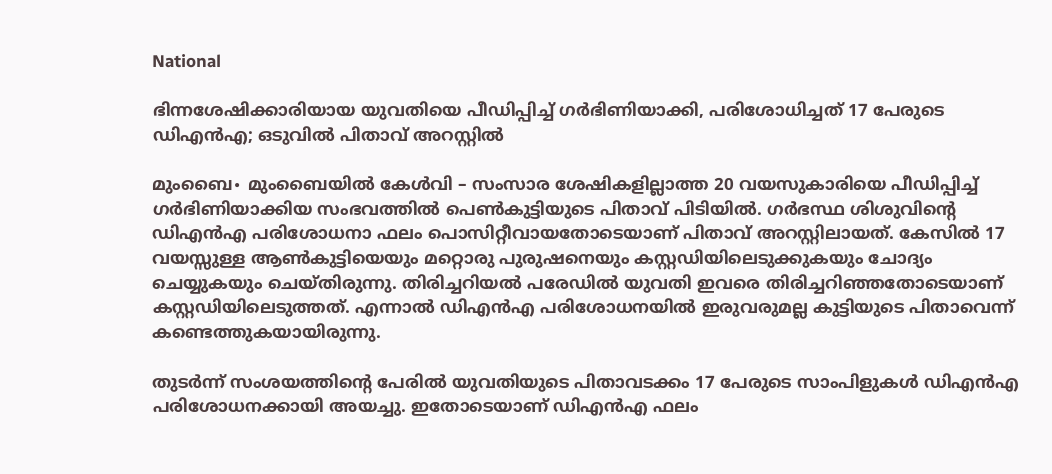National

ഭിന്നശേഷിക്കാരിയായ യുവതിയെ പീഡിപ്പിച്ച് ഗർഭിണിയാക്കി, പരിശോധിച്ചത് 17 പേരുടെ ഡിഎൻഎ; ഒടുവിൽ പിതാവ് അറസ്റ്റിൽ

മുംബൈ∙ മുംബൈയില്‍ കേൾവി – സംസാര ശേഷികളില്ലാത്ത 20 വയസുകാരിയെ പീഡിപ്പിച്ച് ഗർഭിണിയാക്കിയ സംഭവത്തിൽ പെൺകുട്ടിയുടെ പിതാവ് പിടിയിൽ. ഗർഭസ്ഥ ശിശുവിന്റെ ഡിഎൻഎ പരിശോധനാ ഫലം പൊസിറ്റീവായതോടെയാണ് പിതാവ് അറസ്റ്റിലായത്. കേസിൽ 17 വയസ്സുള്ള ആൺകുട്ടിയെയും മറ്റൊരു പുരുഷനെയും കസ്റ്റഡിയിലെടുക്കുകയും ചോദ്യം ചെയ്യുകയും ചെയ്തിരുന്നു. തിരിച്ചറിയൽ പരേഡിൽ യുവതി ഇവരെ തിരിച്ചറിഞ്ഞതോടെയാണ് കസ്റ്റഡിയിലെടുത്തത്. എന്നാൽ ഡിഎൻഎ പരിശോധനയിൽ ഇരുവരുമല്ല കുട്ടിയുടെ പിതാവെന്ന് കണ്ടെത്തുകയായിരുന്നു.

തുടർന്ന് സംശയത്തിന്റെ പേരിൽ യുവതിയുടെ പിതാവടക്കം 17 പേരുടെ സാംപിളുകൾ ഡിഎൻഎ പരിശോധനക്കായി അയച്ചു. ഇതോടെയാണ് ഡിഎൻഎ ഫലം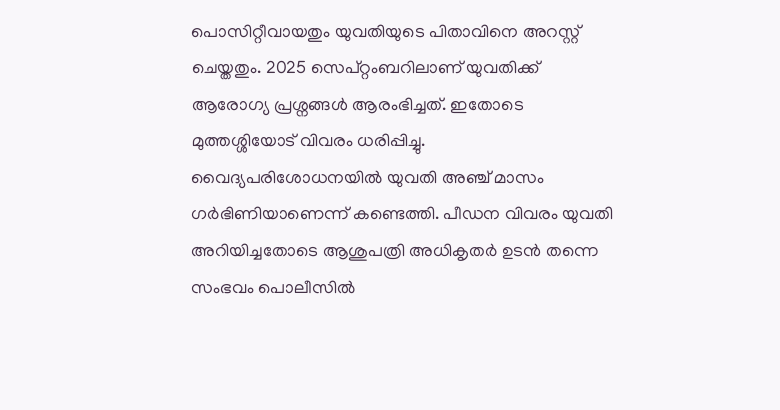പൊസിറ്റീവായതും യുവതിയുടെ പിതാവിനെ അറസ്റ്റ് ചെയ്തതും. 2025 സെപ്റ്റംബറിലാണ് യുവതിക്ക് ആരോഗ്യ പ്രശ്നങ്ങൾ ആരംഭിച്ചത്. ഇതോടെ മുത്തശ്ശിയോട് വിവരം ധരിപ്പിച്ചു. വൈദ്യപരിശോധനയിൽ യുവതി അഞ്ച് മാസം ഗർഭിണിയാണെന്ന് കണ്ടെത്തി. പീഡന വിവരം യുവതി അറിയിച്ചതോടെ ആശുപത്രി അധികൃതർ ഉടൻ തന്നെ സംഭവം പൊലീസിൽ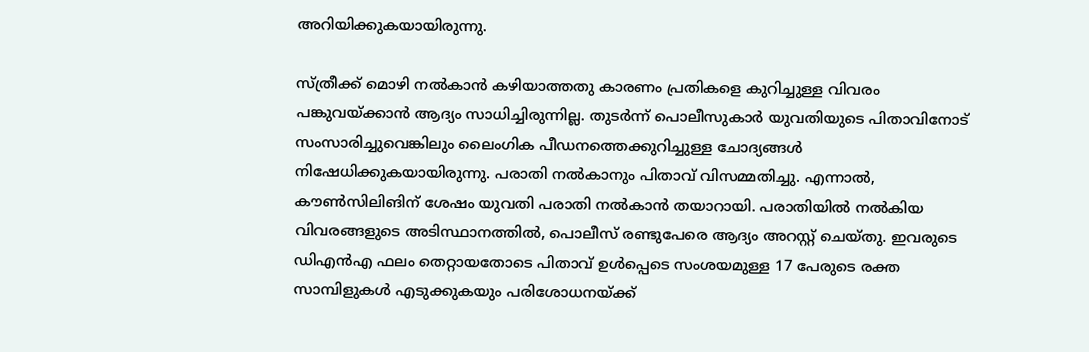അറിയിക്കുകയായിരുന്നു.

സ്ത്രീക്ക് മൊഴി നൽകാൻ കഴിയാത്തതു കാരണം പ്രതികളെ കുറിച്ചുള്ള വിവരം പങ്കുവയ്ക്കാൻ ആദ്യം സാധിച്ചിരുന്നില്ല. തുടർന്ന് പൊലീസുകാർ യുവതിയുടെ പിതാവിനോട് സംസാരിച്ചുവെങ്കിലും ലൈംഗിക പീഡനത്തെക്കുറിച്ചുള്ള ചോദ്യങ്ങൾ നിഷേധിക്കുകയായിരുന്നു. പരാതി നൽകാനും പിതാവ് വിസമ്മതിച്ചു. എന്നാൽ, കൗൺസിലിങിന് ശേഷം യുവതി പരാതി നൽകാൻ തയാറായി. പരാതിയിൽ നൽകിയ വിവരങ്ങളുടെ അടിസ്ഥാനത്തിൽ, പൊലീസ് രണ്ടുപേരെ ആദ്യം അറസ്റ്റ് ചെയ്തു. ഇവരുടെ ഡിഎൻഎ ഫലം തെറ്റായതോടെ പിതാവ് ഉൾപ്പെടെ സംശയമുള്ള 17 പേരുടെ രക്ത സാമ്പിളുകൾ എടുക്കുകയും പരിശോധനയ്ക്ക്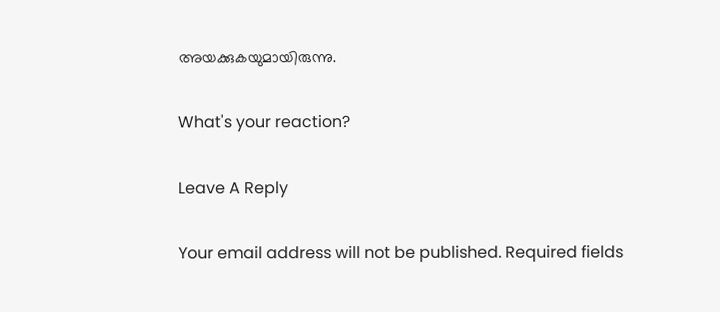അയക്കുകയുമായിരുന്നു.

What's your reaction?

Leave A Reply

Your email address will not be published. Required fields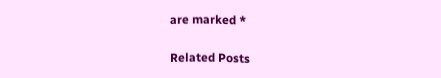are marked *

Related Posts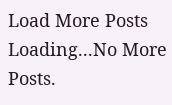Load More Posts Loading...No More Posts.